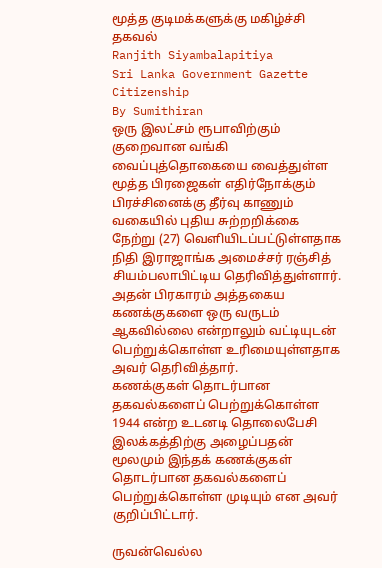மூத்த குடிமக்களுக்கு மகிழ்ச்சி தகவல்
Ranjith Siyambalapitiya
Sri Lanka Government Gazette
Citizenship
By Sumithiran
ஒரு இலட்சம் ரூபாவிற்கும் குறைவான வங்கி வைப்புத்தொகையை வைத்துள்ள மூத்த பிரஜைகள் எதிர்நோக்கும் பிரச்சினைக்கு தீர்வு காணும் வகையில் புதிய சுற்றறிக்கை நேற்று (27) வெளியிடப்பட்டுள்ளதாக நிதி இராஜாங்க அமைச்சர் ரஞ்சித் சியம்பலாபிட்டிய தெரிவித்துள்ளார்.
அதன் பிரகாரம் அத்தகைய கணக்குகளை ஒரு வருடம் ஆகவில்லை என்றாலும் வட்டியுடன் பெற்றுக்கொள்ள உரிமையுள்ளதாக அவர் தெரிவித்தார்.
கணக்குகள் தொடர்பான தகவல்களைப் பெற்றுக்கொள்ள
1944 என்ற உடனடி தொலைபேசி இலக்கத்திற்கு அழைப்பதன் மூலமும் இந்தக் கணக்குகள் தொடர்பான தகவல்களைப் பெற்றுக்கொள்ள முடியும் என அவர் குறிப்பிட்டார்.

ருவன்வெல்ல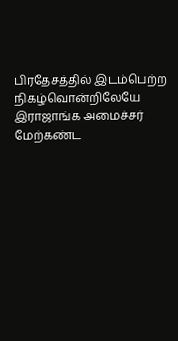பிரதேசத்தில் இடம்பெற்ற நிகழ்வொன்றிலேயே இராஜாங்க அமைச்சர் மேற்கண்ட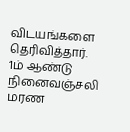விடயங்களை தெரிவித்தார்.
1ம் ஆண்டு நினைவஞ்சலி
மரண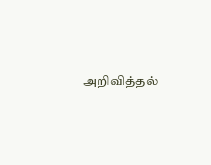அறிவித்தல்